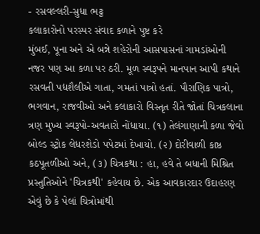- રસવલ્લરી-સુધા ભટ્ટ
કલાકારોનો પરસ્પર સંવાદ કળાને પુષ્ટ કરે
મુંબઈ, પૂના અને એ બન્ને શહેરોની આસપાસનાં ગામડાંઓની નજર પણ આ કળા પર ઠરી. મૂળ સ્વરૂપને માનપાન આપી કથાને રસવતી પદ્યશૈલીએ ગાતા, ગમતાં પાત્રો હતાં. પૌરાણિક પાત્રો, ભગવાન, રાજવીઓ અને કલાકારો વિસ્તૃત રીતે જોતાં ચિત્રકલાના ત્રણ મુખ્ય સ્વરૂપો-અવતારો નોંધાયા. (૧) તેલંગાણાની કળા જેવો બોલ્ડ સ્ટ્રોક લેધરશેડો પપેટમાં દેખાયો. (૨) દોરીવાળી કાષ્ઠ કઠપૂતળીઓ અને, (૩) ચિત્રકથા : હા, હવે તે બધાની મિશ્રિત પ્રસ્તુતિઓને 'ચિત્રકથી' કહેવાય છે. એક આવકારદાર ઉદાહરણ એવું છે કે પેલાં ચિત્રોમાંથી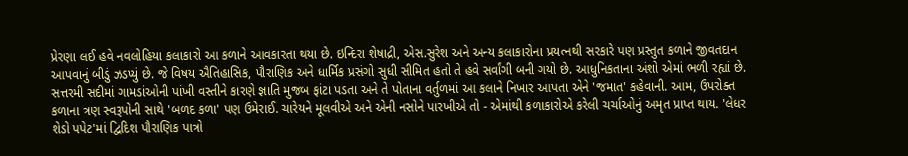પ્રેરણા લઈ હવે નવલોહિયા કલાકારો આ કળાને આવકારતા થયા છે. ઇન્દિરા શેષાદ્રી, એસ.સુરેશ અને અન્ય કલાકારોના પ્રયત્નથી સરકારે પણ પ્રસ્તુત કળાને જીવતદાન આપવાનું બીડું ઝડપ્યું છે. જે વિષય ઐતિહાસિક, પૌરાણિક અને ધાર્મિક પ્રસંગો સુધી સીમિત હતો તે હવે સર્વાંગી બની ગયો છે. આધુનિકતાના અંશો એમાં ભળી રહ્યાં છે. સત્તરમી સદીમાં ગામડાંઓની પાંખી વસ્તીને કારણે જ્ઞાતિ મુજબ ફાંટા પડતા અને તે પોતાના વર્તુળમાં આ કલાને નિખાર આપતા એને 'જમાત' કહેવાની. આમ, ઉપરોક્ત કળાના ત્રણ સ્વરૂપોની સાથે 'બળદ કળા' પણ ઉમેરાઈ. ચારેયને મૂલવીએ અને એની નસોને પારખીએ તો - એમાંથી કળાકારોએ કરેલી ચર્ચાઓનું અમૃત પ્રાપ્ત થાય. 'લેધર શેડો પપેટ'માં દ્વિદિશ પૌરાણિક પાત્રો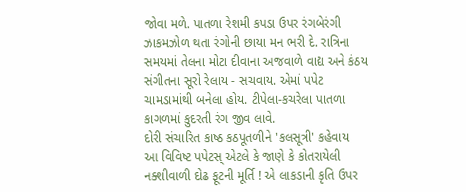જોવા મળે. પાતળા રેશમી કપડા ઉપર રંગબેરંગી ઝાકમઝોળ થતા રંગોની છાયા મન ભરી દે. રાત્રિના સમયમાં તેલના મોટા દીવાના અજવાળે વાદ્ય અને કંઠય સંગીતના સૂરો રેલાય - સચવાય. એમાં પપેટ ચામડામાંથી બનેલા હોય. ટીપેલા-કચરેલા પાતળા કાગળમાં કુદરતી રંગ જીવ લાવે.
દોરી સંચારિત કાષ્ઠ કઠપૂતળીને 'કલસૂત્રી' કહેવાય
આ વિવિષ્ટ પપેટસ્ એટલે કે જાણે કે કોતરાયેલી નક્શીવાળી દોઢ ફૂટની મૂર્તિ ! એ લાકડાની કૃતિ ઉપર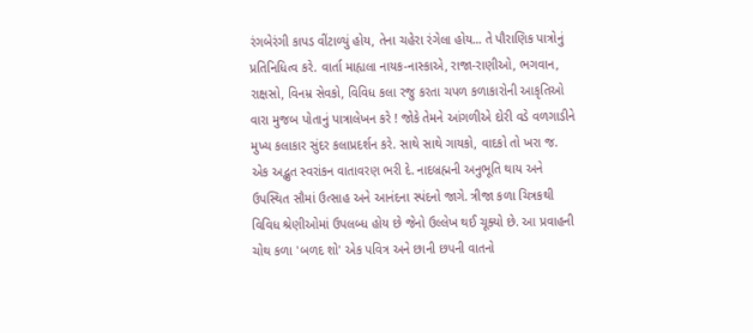રંગબેરંગી કાપડ વીંટાળ્યું હોય, તેના ચહેરા રંગેલા હોય... તે પૌરાણિક પાત્રોનું પ્રતિનિધિત્વ કરે. વાર્તા માહ્યલા નાયક-નાસ્કાએ, રાજા-રાણીઓ, ભગવાન, રાક્ષસો, વિનમ્ર સેવકો, વિવિધ કલા રજુ કરતા ચપળ કળાકારોની આકૃતિઓ વારા મુજબ પોતાનું પાત્રાલેખન કરે ! જોકે તેમને આંગળીએ દોરી વડે વળગાડીને મુખ્ય કલાકાર સુંદર કલાપ્રદર્શન કરે. સાથે સાથે ગાયકો, વાદકો તો ખરા જ. એક અદ્ભુત સ્વરાંકન વાતાવરણ ભરી દે. નાદબ્રહ્મની અનુભૂતિ થાય અને ઉપસ્થિત સૌમાં ઉત્સાહ અને આનંદના સ્પંદનો જાગે. ત્રીજા કળા ચિત્રકથી વિવિધ શ્રેણીઓમાં ઉપલબ્ધ હોય છે જેનો ઉલ્લેખ થઈ ચૂક્યો છે. આ પ્રવાહની ચોથ કળા 'બળદ શો' એક પવિત્ર અને છાની છપની વાતનો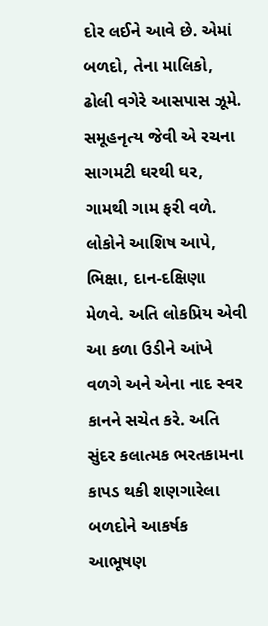દોર લઈને આવે છે. એમાં બળદો, તેના માલિકો, ઢોલી વગેરે આસપાસ ઝૂમે. સમૂહનૃત્ય જેવી એ રચના સાગમટી ઘરથી ઘર, ગામથી ગામ ફરી વળે. લોકોને આશિષ આપે, ભિક્ષા, દાન-દક્ષિણા મેળવે. અતિ લોકપ્રિય એવી આ કળા ઉડીને આંખે વળગે અને એના નાદ સ્વર કાનને સચેત કરે. અતિ સુંદર કલાત્મક ભરતકામના કાપડ થકી શણગારેલા બળદોને આકર્ષક આભૂષણ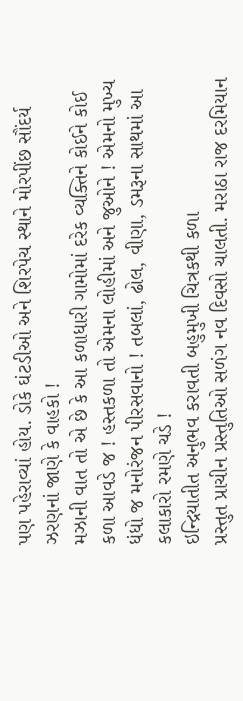પણ પહેરાવ્યાં હોય. ડોકે ઘંટડીઓ અને શિરપેચ સ્થાને મોરપીંછ સૌંદર્ય ઝરણનાં જાણે કે વાહકો !
મઝાની વાત તો એ છે કે આ કળાધારી ગામોમાં દરેક વ્યક્તિને કોઈને કોઈ કળા આવડે જ ! હસ્તકળા તો એમના લોહીમાં અને જુઓને ! એમનો મુખ્ય ધંધો જ મનોરંજન પીરસવાનો ! તબલાં, ઢોલ, વીણા, ડમરૂના સાથમાં આ કલાકારો રમણે ચડે !
ઇન્દ્રિયાતીત અનુભવ કરાવતી બહુમુખી ચિત્રકથી કળા
પ્રસ્તુત પ્રાચીન પ્રસ્તુતિઓ સળંગ નવ દિવસો ચાલતી. મરાઠા રાજ દરમિયાન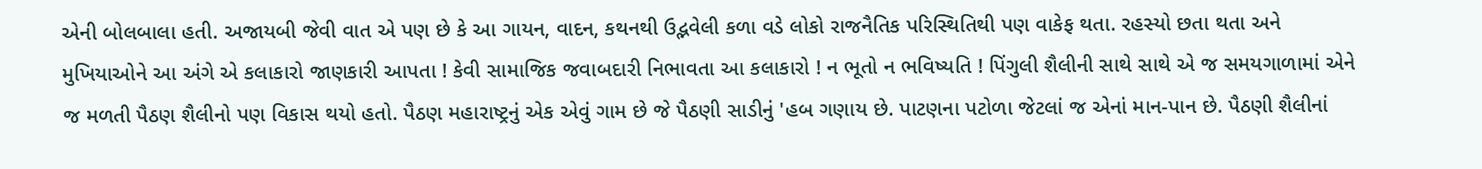એની બોલબાલા હતી. અજાયબી જેવી વાત એ પણ છે કે આ ગાયન, વાદન, કથનથી ઉદ્ભવેલી કળા વડે લોકો રાજનૈતિક પરિસ્થિતિથી પણ વાકેફ થતા. રહસ્યો છતા થતા અને મુખિયાઓને આ અંગે એ કલાકારો જાણકારી આપતા ! કેવી સામાજિક જવાબદારી નિભાવતા આ કલાકારો ! ન ભૂતો ન ભવિષ્યતિ ! પિંગુલી શૈલીની સાથે સાથે એ જ સમયગાળામાં એને જ મળતી પૈઠણ શૈલીનો પણ વિકાસ થયો હતો. પૈઠણ મહારાષ્ટ્રનું એક એવું ગામ છે જે પૈઠણી સાડીનું 'હબ ગણાય છે. પાટણના પટોળા જેટલાં જ એનાં માન-પાન છે. પૈઠણી શૈલીનાં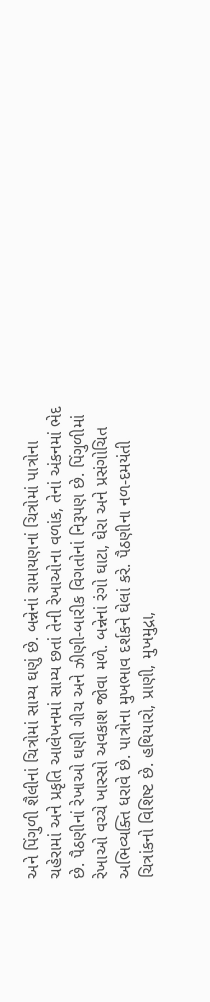અને પિંગુળી શૈલીનાં ચિત્રોમાં સામ્ય ઘણું છે. બન્નેનાં રામાયણનાં ચિત્રોમાં પાત્રોના ચહેરામાં અને પ્રકૃતિ આલેખનમાં સામ્ય છતાં તેની રેખાઓના વળાંક, તેનાં અંકનમાં ભેદ છે. પૈઠણીનાં રેખાઓ ઘણી ગીચ અને ઝીણી-બારીક વિગતોનાં નિરૂપણ છે. પિંગુળીમાં રેખાઓ વચ્ચે ખાસ્સો અવકાશ જોવા મળે. બન્નેનાં રંગો ઘાટા, ઘેરા અને પ્રસંગોચિત અભિવ્યક્તિ ધરાવે છે. પાત્રોના મુખભાવ દર્શકને ઘેલાં કરે. પૈઠણીના નળ-દમયંતી ચિત્રાંકનો વિશિષ્ટ છે. હથિયારો, પ્રાણી, મુખમુદ્રા,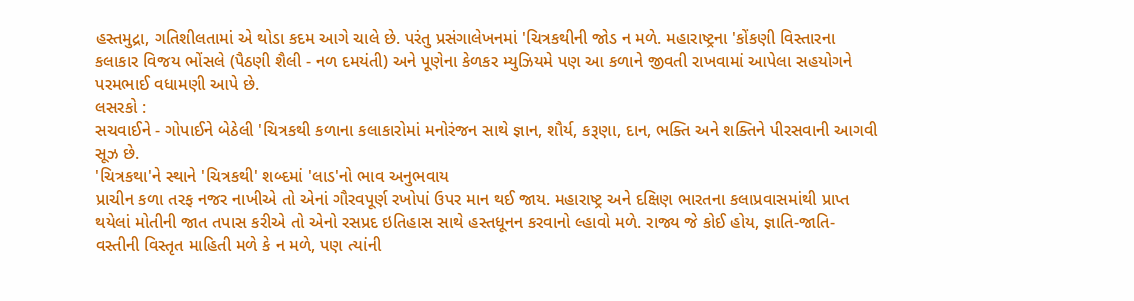હસ્તમુદ્રા, ગતિશીલતામાં એ થોડા કદમ આગે ચાલે છે. પરંતુ પ્રસંગાલેખનમાં 'ચિત્રકથીની જોડ ન મળે. મહારાષ્ટ્રના 'કોંકણી વિસ્તારના કલાકાર વિજય ભોંસલે (પૈઠણી શૈલી - નળ દમયંતી) અને પૂણેના કેળકર મ્યુઝિયમે પણ આ કળાને જીવતી રાખવામાં આપેલા સહયોગને પરમભાઈ વધામણી આપે છે.
લસરકો :
સચવાઈને - ગોપાઈને બેઠેલી 'ચિત્રકથી કળાના કલાકારોમાં મનોરંજન સાથે જ્ઞાન, શૌર્ય, કરૂણા, દાન, ભક્તિ અને શક્તિને પીરસવાની આગવી સૂઝ છે.
'ચિત્રકથા'ને સ્થાને 'ચિત્રકથી' શબ્દમાં 'લાડ'નો ભાવ અનુભવાય
પ્રાચીન કળા તરફ નજર નાખીએ તો એનાં ગૌરવપૂર્ણ રખોપાં ઉપર માન થઈ જાય. મહારાષ્ટ્ર અને દક્ષિણ ભારતના કલાપ્રવાસમાંથી પ્રાપ્ત થયેલાં મોતીની જાત તપાસ કરીએ તો એનો રસપ્રદ ઇતિહાસ સાથે હસ્તધૂનન કરવાનો લ્હાવો મળે. રાજ્ય જે કોઈ હોય, જ્ઞાતિ-જાતિ-વસ્તીની વિસ્તૃત માહિતી મળે કે ન મળે, પણ ત્યાંની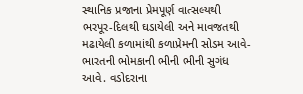સ્થાનિક પ્રજાના પ્રેમપૂર્ણ વાત્સલ્યથી ભરપૂર-દિલથી ઘડાયેલી અને માવજતથી મઢાયેલી કળામાંથી કળાપ્રેમની સોડમ આવે-ભારતની ભોમકાની ભીની ભીની સુગંધ આવે. વડોદરાના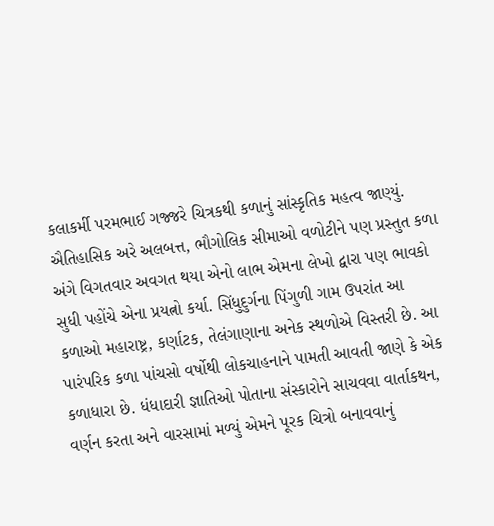કલાકર્મી પરમભાઈ ગજ્જરે ચિત્રકથી કળાનું સાંસ્કૃતિક મહત્વ જાણ્યું. ઐતિહાસિક અરે અલબત્ત, ભૌગોલિક સીમાઓ વળોટીને પણ પ્રસ્તુત કળા અંગે વિગતવાર અવગત થયા એનો લાભ એમના લેખો દ્વારા પણ ભાવકો સુધી પહોંચે એના પ્રયત્નો કર્યા. સિંધુદુર્ગના પિંગુળી ગામ ઉપરાંત આ કળાઓ મહારાષ્ટ્ર, કર્ણાટક, તેલંગાણાના અનેક સ્થળોએ વિસ્તરી છે. આ પારંપરિક કળા પાંચસો વર્ષોથી લોકચાહનાને પામતી આવતી જાણે કે એક કળાધારા છે. ધંધાદારી જ્ઞાતિઓ પોતાના સંસ્કારોને સાચવવા વાર્તાકથન, વર્ણન કરતા અને વારસામાં મળ્યું એમને પૂરક ચિત્રો બનાવવાનું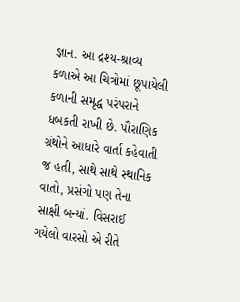જ્ઞાન. આ દ્રશ્ય-શ્રાવ્ય કળાએ આ ચિત્રોમાં છૂપાયેલી કળાની સમૃદ્ધ પરંપરાને ધબકતી રાખી છે. પૌરાણિક ગ્રંથોને આધારે વાર્તા કહેવાતી જ હતી, સાથે સાથે સ્થાનિક વાતો, પ્રસંગો પણ તેના સાક્ષી બન્યાં. વિસરાઈ ગયેલો વારસો એ રીતે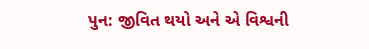પુન: જીવિત થયો અને એ વિશ્વની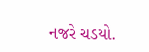નજરે ચડયો.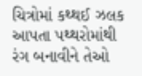ચિત્રોમાં કથ્થઈ ઝલક આપતા પથ્થરોમાંથી રંગ બનાવીને તેઓ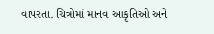વાપરતા. ચિત્રોમાં માનવ આકૃતિઓ અને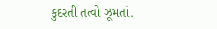કુદરતી તત્વો ઝૂમતાં.